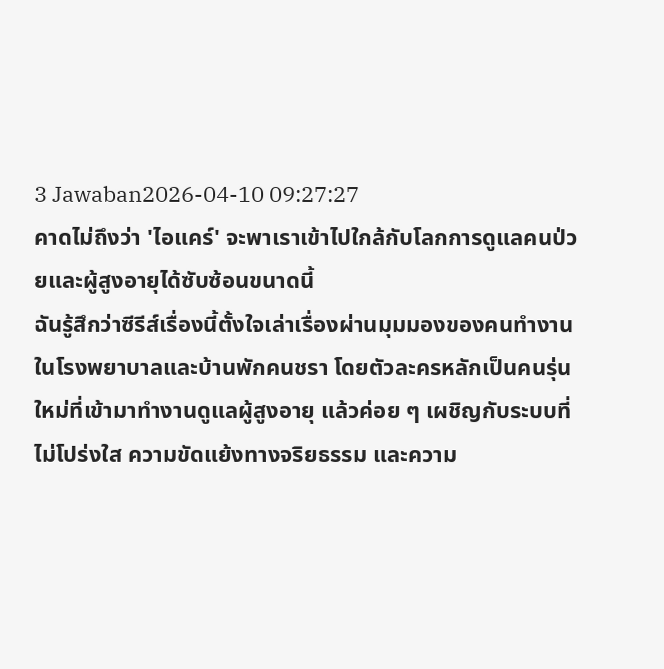3 Jawaban2026-04-10 09:27:27
คาดไม่ถึงว่า 'ไอแคร์' จะพาเราเข้าไปใกล้กับโลกการดูแลคนป่วยและผู้สูงอายุได้ซับซ้อนขนาดนี้
ฉันรู้สึกว่าซีรีส์เรื่องนี้ตั้งใจเล่าเรื่องผ่านมุมมองของคนทำงานในโรงพยาบาลและบ้านพักคนชรา โดยตัวละครหลักเป็นคนรุ่นใหม่ที่เข้ามาทำงานดูแลผู้สูงอายุ แล้วค่อย ๆ เผชิญกับระบบที่ไม่โปร่งใส ความขัดแย้งทางจริยธรรม และความ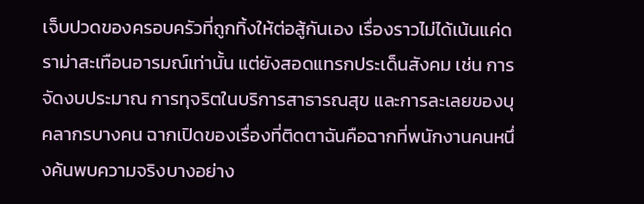เจ็บปวดของครอบครัวที่ถูกทิ้งให้ต่อสู้กันเอง เรื่องราวไม่ได้เน้นแค่ดราม่าสะเทือนอารมณ์เท่านั้น แต่ยังสอดแทรกประเด็นสังคม เช่น การจัดงบประมาณ การทุจริตในบริการสาธารณสุข และการละเลยของบุคลากรบางคน ฉากเปิดของเรื่องที่ติดตาฉันคือฉากที่พนักงานคนหนึ่งค้นพบความจริงบางอย่าง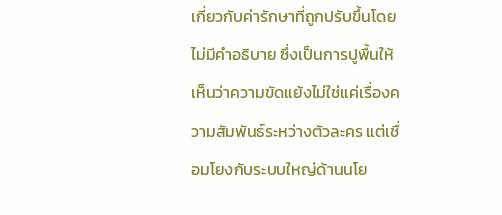เกี่ยวกับค่ารักษาที่ถูกปรับขึ้นโดยไม่มีคำอธิบาย ซึ่งเป็นการปูพื้นให้เห็นว่าความขัดแย้งไม่ใช่แค่เรื่องความสัมพันธ์ระหว่างตัวละคร แต่เชื่อมโยงกับระบบใหญ่ด้านนโย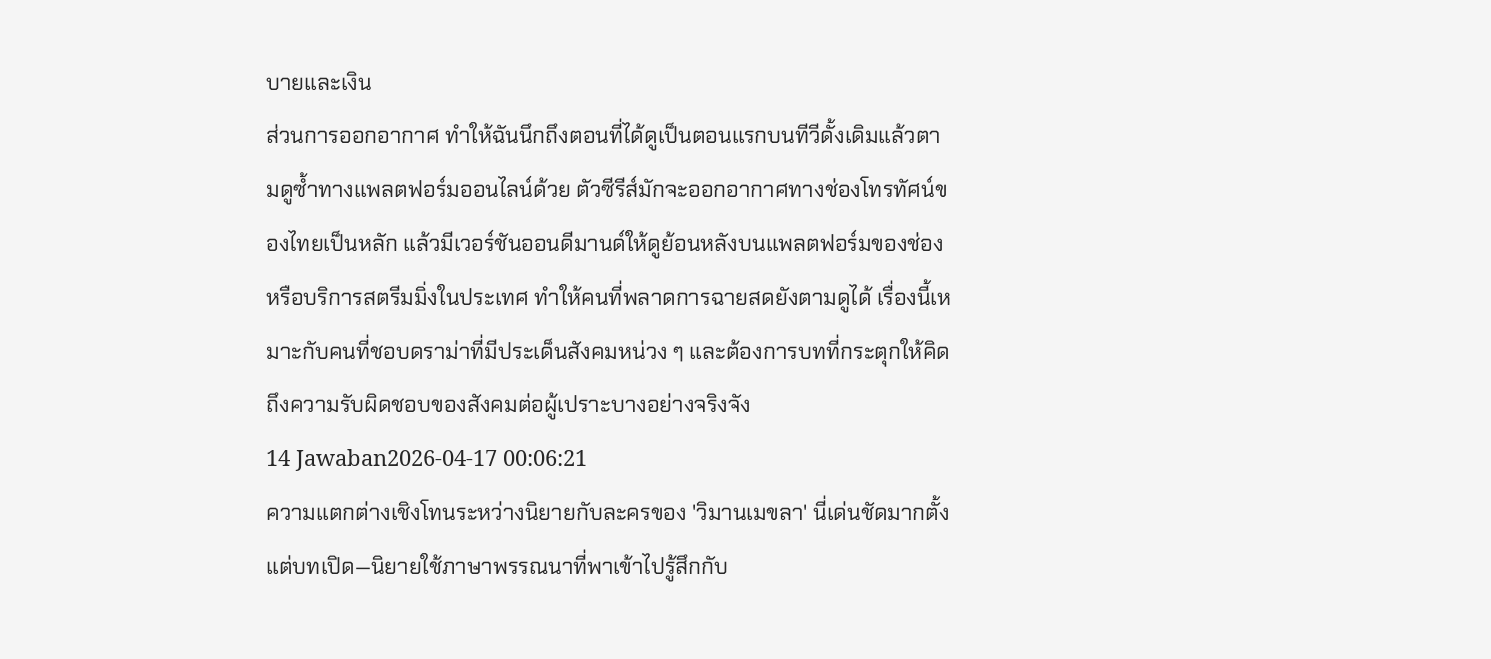บายและเงิน
ส่วนการออกอากาศ ทำให้ฉันนึกถึงตอนที่ได้ดูเป็นตอนแรกบนทีวีดั้งเดิมแล้วตามดูซ้ำทางแพลตฟอร์มออนไลน์ด้วย ตัวซีรีส์มักจะออกอากาศทางช่องโทรทัศน์ของไทยเป็นหลัก แล้วมีเวอร์ชันออนดีมานด์ให้ดูย้อนหลังบนแพลตฟอร์มของช่องหรือบริการสตรีมมิ่งในประเทศ ทำให้คนที่พลาดการฉายสดยังตามดูได้ เรื่องนี้เหมาะกับคนที่ชอบดราม่าที่มีประเด็นสังคมหน่วง ๆ และต้องการบทที่กระตุกให้คิดถึงความรับผิดชอบของสังคมต่อผู้เปราะบางอย่างจริงจัง
14 Jawaban2026-04-17 00:06:21
ความแตกต่างเชิงโทนระหว่างนิยายกับละครของ 'วิมานเมขลา' นี่เด่นชัดมากตั้งแต่บทเปิด—นิยายใช้ภาษาพรรณนาที่พาเข้าไปรู้สึกกับ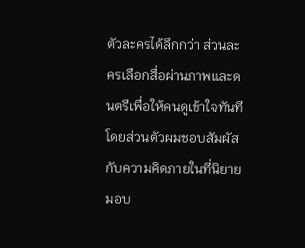ตัวละครได้ลึกกว่า ส่วนละครเลือกสื่อผ่านภาพและดนตรีเพื่อให้คนดูเข้าใจทันที
โดยส่วนตัวผมชอบสัมผัสกับความคิดภายในที่นิยายมอบ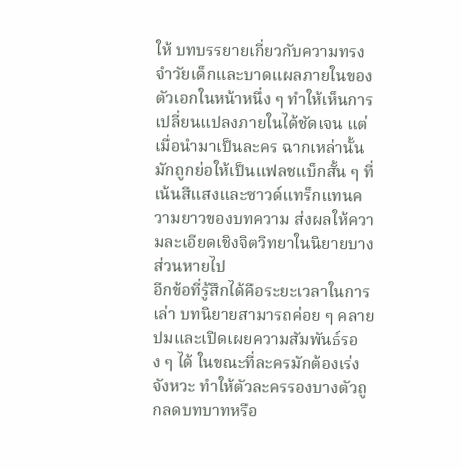ให้ บทบรรยายเกี่ยวกับความทรงจำวัยเด็กและบาดแผลภายในของตัวเอกในหน้าหนึ่ง ๆ ทำให้เห็นการเปลี่ยนแปลงภายในได้ชัดเจน แต่เมื่อนำมาเป็นละคร ฉากเหล่านั้นมักถูกย่อให้เป็นแฟลชแบ็กสั้น ๆ ที่เน้นสีแสงและซาวด์แทร็กแทนความยาวของบทความ ส่งผลให้ความละเอียดเชิงจิตวิทยาในนิยายบางส่วนหายไป
อีกข้อที่รู้สึกได้คือระยะเวลาในการเล่า บทนิยายสามารถค่อย ๆ คลายปมและเปิดเผยความสัมพันธ์รอง ๆ ได้ ในขณะที่ละครมักต้องเร่งจังหวะ ทำให้ตัวละครรองบางตัวถูกลดบทบาทหรือ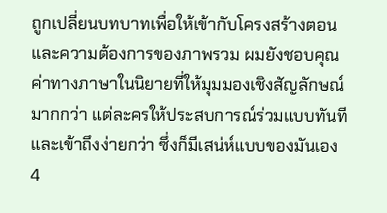ถูกเปลี่ยนบทบาทเพื่อให้เข้ากับโครงสร้างตอนและความต้องการของภาพรวม ผมยังชอบคุณค่าทางภาษาในนิยายที่ให้มุมมองเชิงสัญลักษณ์มากกว่า แต่ละครให้ประสบการณ์ร่วมแบบทันทีและเข้าถึงง่ายกว่า ซึ่งก็มีเสน่ห์แบบของมันเอง
4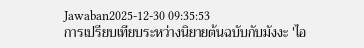Jawaban2025-12-30 09:35:53
การเปรียบเทียบระหว่างนิยายต้นฉบับกับมังงะ 'ไอ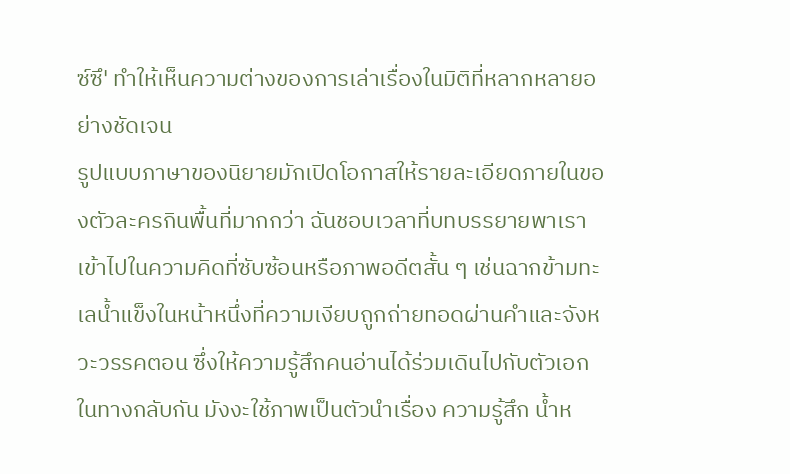ซ์ซึ' ทำให้เห็นความต่างของการเล่าเรื่องในมิติที่หลากหลายอย่างชัดเจน
รูปแบบภาษาของนิยายมักเปิดโอกาสให้รายละเอียดภายในของตัวละครกินพื้นที่มากกว่า ฉันชอบเวลาที่บทบรรยายพาเราเข้าไปในความคิดที่ซับซ้อนหรือภาพอดีตสั้น ๆ เช่นฉากข้ามทะเลน้ำแข็งในหน้าหนึ่งที่ความเงียบถูกถ่ายทอดผ่านคำและจังหวะวรรคตอน ซึ่งให้ความรู้สึกคนอ่านได้ร่วมเดินไปกับตัวเอก
ในทางกลับกัน มังงะใช้ภาพเป็นตัวนำเรื่อง ความรู้สึก น้ำห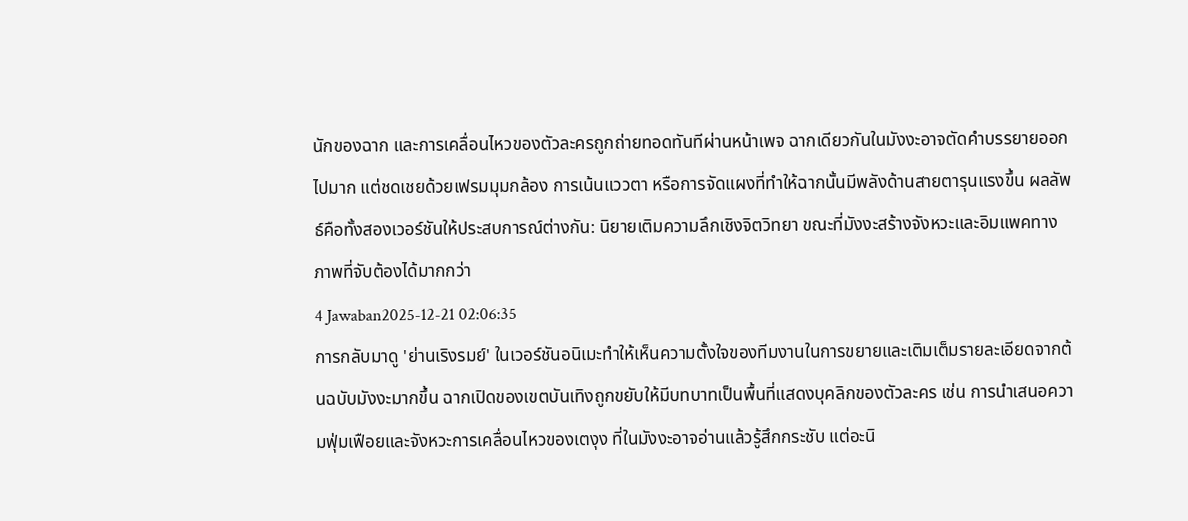นักของฉาก และการเคลื่อนไหวของตัวละครถูกถ่ายทอดทันทีผ่านหน้าเพจ ฉากเดียวกันในมังงะอาจตัดคำบรรยายออกไปมาก แต่ชดเชยด้วยเฟรมมุมกล้อง การเน้นแววตา หรือการจัดแผงที่ทำให้ฉากนั้นมีพลังด้านสายตารุนแรงขึ้น ผลลัพธ์คือทั้งสองเวอร์ชันให้ประสบการณ์ต่างกัน: นิยายเติมความลึกเชิงจิตวิทยา ขณะที่มังงะสร้างจังหวะและอิมแพคทางภาพที่จับต้องได้มากกว่า
4 Jawaban2025-12-21 02:06:35
การกลับมาดู 'ย่านเริงรมย์' ในเวอร์ชันอนิเมะทำให้เห็นความตั้งใจของทีมงานในการขยายและเติมเต็มรายละเอียดจากต้นฉบับมังงะมากขึ้น ฉากเปิดของเขตบันเทิงถูกขยับให้มีบทบาทเป็นพื้นที่แสดงบุคลิกของตัวละคร เช่น การนำเสนอความฟุ่มเฟือยและจังหวะการเคลื่อนไหวของเตงุง ที่ในมังงะอาจอ่านแล้วรู้สึกกระชับ แต่อะนิ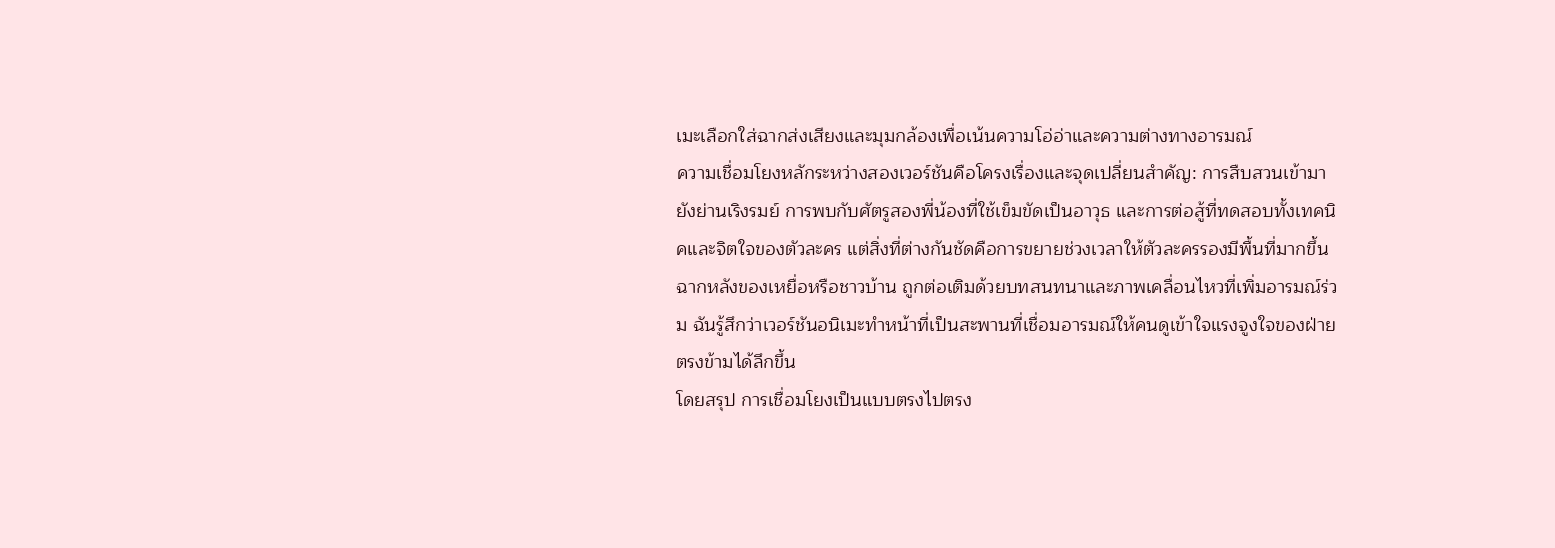เมะเลือกใส่ฉากส่งเสียงและมุมกล้องเพื่อเน้นความโอ่อ่าและความต่างทางอารมณ์
ความเชื่อมโยงหลักระหว่างสองเวอร์ชันคือโครงเรื่องและจุดเปลี่ยนสำคัญ: การสืบสวนเข้ามายังย่านเริงรมย์ การพบกับศัตรูสองพี่น้องที่ใช้เข็มขัดเป็นอาวุธ และการต่อสู้ที่ทดสอบทั้งเทคนิคและจิตใจของตัวละคร แต่สิ่งที่ต่างกันชัดคือการขยายช่วงเวลาให้ตัวละครรองมีพื้นที่มากขึ้น ฉากหลังของเหยื่อหรือชาวบ้าน ถูกต่อเติมด้วยบทสนทนาและภาพเคลื่อนไหวที่เพิ่มอารมณ์ร่วม ฉันรู้สึกว่าเวอร์ชันอนิเมะทำหน้าที่เป็นสะพานที่เชื่อมอารมณ์ให้คนดูเข้าใจแรงจูงใจของฝ่ายตรงข้ามได้ลึกขึ้น
โดยสรุป การเชื่อมโยงเป็นแบบตรงไปตรง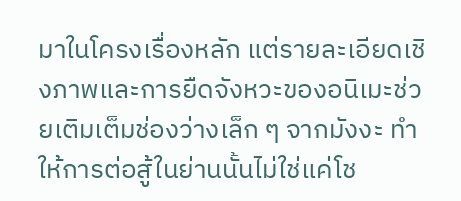มาในโครงเรื่องหลัก แต่รายละเอียดเชิงภาพและการยืดจังหวะของอนิเมะช่วยเติมเต็มช่องว่างเล็ก ๆ จากมังงะ ทำให้การต่อสู้ในย่านนั้นไม่ใช่แค่โช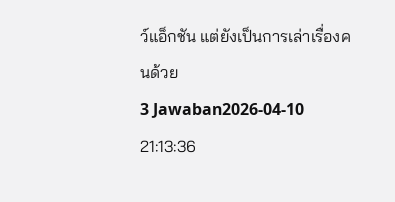ว์แอ็กชัน แต่ยังเป็นการเล่าเรื่องคนด้วย
3 Jawaban2026-04-10 21:13:36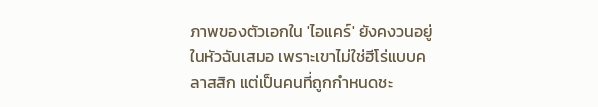ภาพของตัวเอกใน 'ไอแคร์' ยังคงวนอยู่ในหัวฉันเสมอ เพราะเขาไม่ใช่ฮีโร่แบบคลาสสิก แต่เป็นคนที่ถูกกำหนดชะ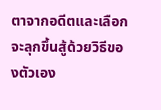ตาจากอดีตและเลือกจะลุกขึ้นสู้ด้วยวิธีของตัวเอง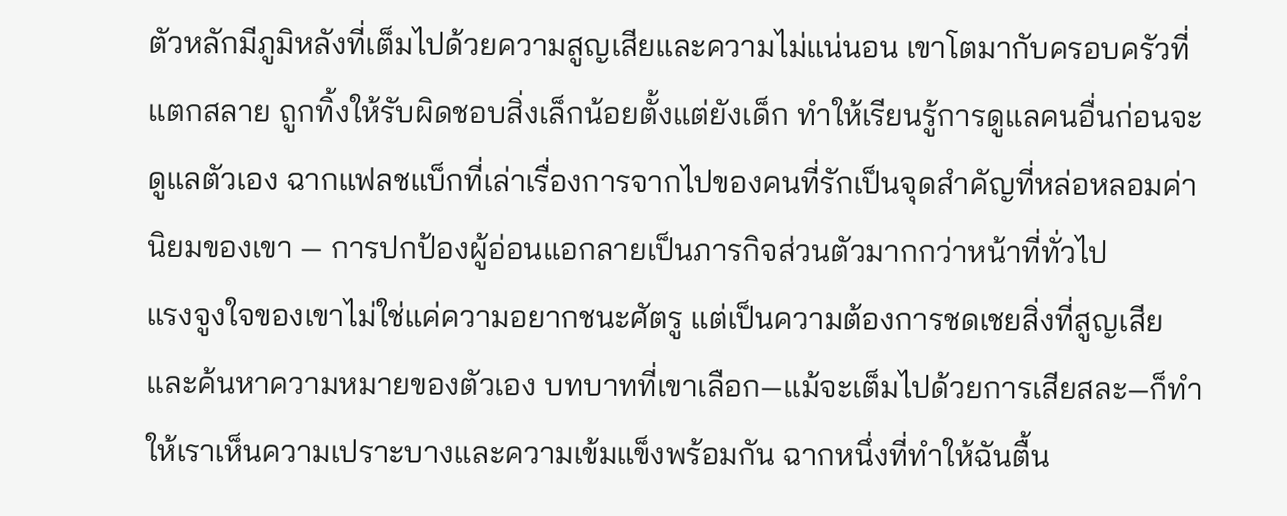ตัวหลักมีภูมิหลังที่เต็มไปด้วยความสูญเสียและความไม่แน่นอน เขาโตมากับครอบครัวที่แตกสลาย ถูกทิ้งให้รับผิดชอบสิ่งเล็กน้อยตั้งแต่ยังเด็ก ทำให้เรียนรู้การดูแลคนอื่นก่อนจะดูแลตัวเอง ฉากแฟลชแบ็กที่เล่าเรื่องการจากไปของคนที่รักเป็นจุดสำคัญที่หล่อหลอมค่านิยมของเขา — การปกป้องผู้อ่อนแอกลายเป็นภารกิจส่วนตัวมากกว่าหน้าที่ทั่วไป
แรงจูงใจของเขาไม่ใช่แค่ความอยากชนะศัตรู แต่เป็นความต้องการชดเชยสิ่งที่สูญเสียและค้นหาความหมายของตัวเอง บทบาทที่เขาเลือก—แม้จะเต็มไปด้วยการเสียสละ—ก็ทำให้เราเห็นความเปราะบางและความเข้มแข็งพร้อมกัน ฉากหนึ่งที่ทำให้ฉันตื้น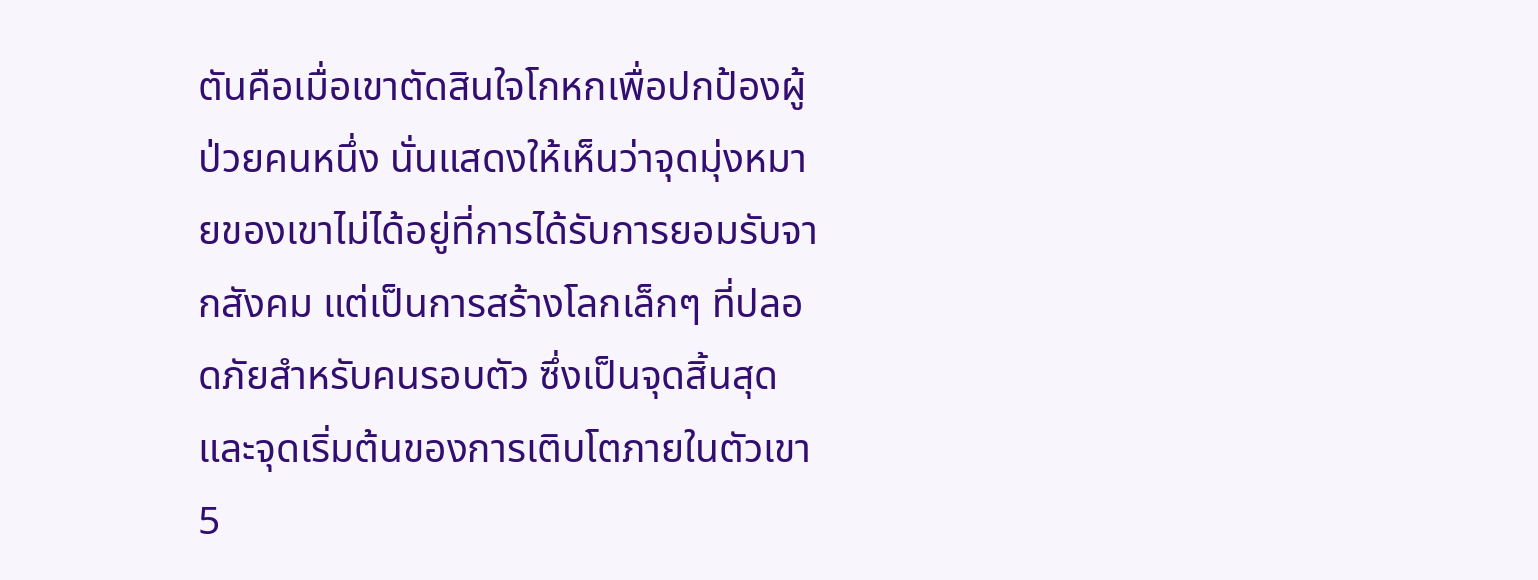ตันคือเมื่อเขาตัดสินใจโกหกเพื่อปกป้องผู้ป่วยคนหนึ่ง นั่นแสดงให้เห็นว่าจุดมุ่งหมายของเขาไม่ได้อยู่ที่การได้รับการยอมรับจากสังคม แต่เป็นการสร้างโลกเล็กๆ ที่ปลอดภัยสำหรับคนรอบตัว ซึ่งเป็นจุดสิ้นสุดและจุดเริ่มต้นของการเติบโตภายในตัวเขา
5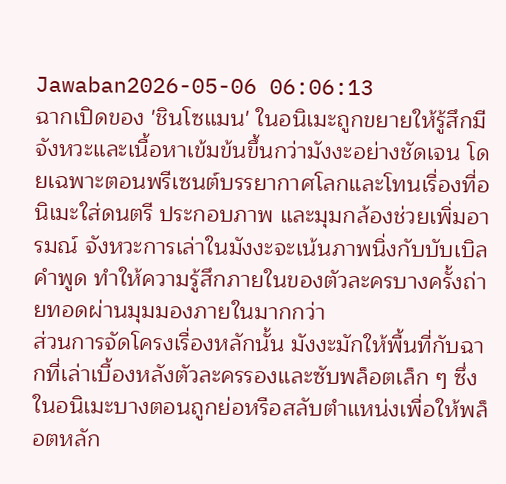Jawaban2026-05-06 06:06:13
ฉากเปิดของ 'ชินโซแมน' ในอนิเมะถูกขยายให้รู้สึกมีจังหวะและเนื้อหาเข้มข้นขึ้นกว่ามังงะอย่างชัดเจน โดยเฉพาะตอนพรีเซนต์บรรยากาศโลกและโทนเรื่องที่อนิเมะใส่ดนตรี ประกอบภาพ และมุมกล้องช่วยเพิ่มอารมณ์ จังหวะการเล่าในมังงะจะเน้นภาพนิ่งกับบับเบิลคำพูด ทำให้ความรู้สึกภายในของตัวละครบางครั้งถ่ายทอดผ่านมุมมองภายในมากกว่า
ส่วนการจัดโครงเรื่องหลักนั้น มังงะมักให้พื้นที่กับฉากที่เล่าเบื้องหลังตัวละครรองและซับพล็อตเล็ก ๆ ซึ่งในอนิเมะบางตอนถูกย่อหรือสลับตำแหน่งเพื่อให้พล็อตหลัก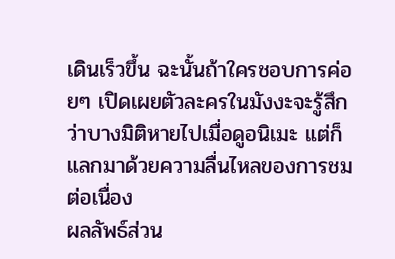เดินเร็วขึ้น ฉะนั้นถ้าใครชอบการค่อยๆ เปิดเผยตัวละครในมังงะจะรู้สึกว่าบางมิติหายไปเมื่อดูอนิเมะ แต่ก็แลกมาด้วยความลื่นไหลของการชมต่อเนื่อง
ผลลัพธ์ส่วน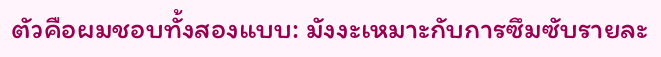ตัวคือผมชอบทั้งสองแบบ: มังงะเหมาะกับการซึมซับรายละ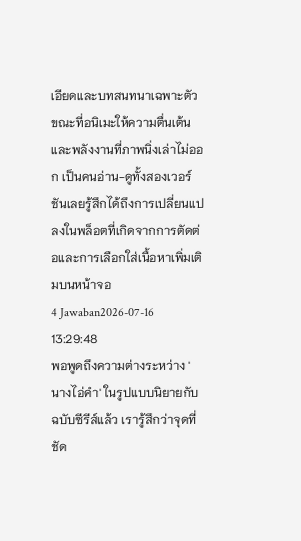เอียดและบทสนทนาเฉพาะตัว ขณะที่อนิเมะให้ความตื่นเต้นและพลังงานที่ภาพนิ่งเล่าไม่ออก เป็นคนอ่าน-ดูทั้งสองเวอร์ชันเลยรู้สึกได้ถึงการเปลี่ยนแปลงในพล็อตที่เกิดจากการตัดต่อและการเลือกใส่เนื้อหาเพิ่มเติมบนหน้าจอ
4 Jawaban2026-07-16 13:29:48
พอพูดถึงความต่างระหว่าง 'นางไอ่คำ' ในรูปแบบนิยายกับฉบับซีรีส์แล้ว เรารู้สึกว่าจุดที่ชัด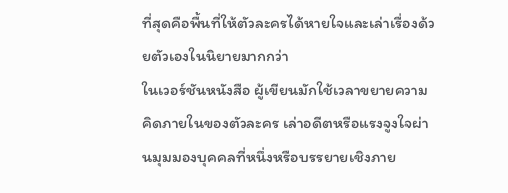ที่สุดคือพื้นที่ให้ตัวละครได้หายใจและเล่าเรื่องด้วยตัวเองในนิยายมากกว่า
ในเวอร์ชันหนังสือ ผู้เขียนมักใช้เวลาขยายความคิดภายในของตัวละคร เล่าอดีตหรือแรงจูงใจผ่านมุมมองบุคคลที่หนึ่งหรือบรรยายเชิงภาย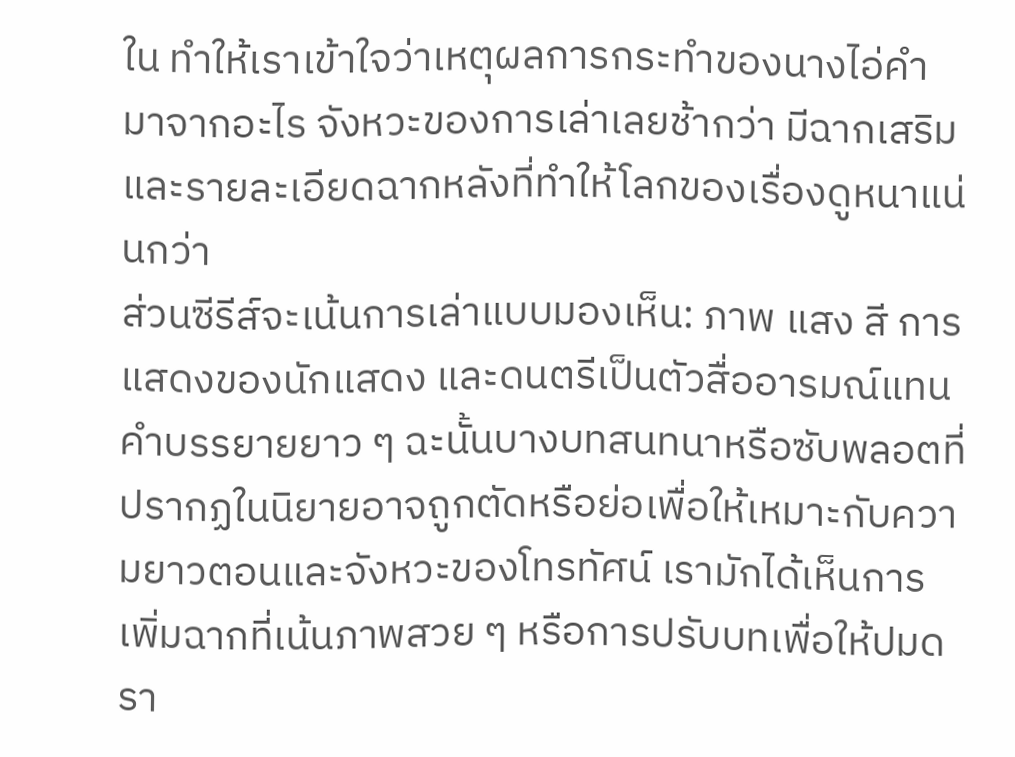ใน ทำให้เราเข้าใจว่าเหตุผลการกระทำของนางไอ่คำมาจากอะไร จังหวะของการเล่าเลยช้ากว่า มีฉากเสริมและรายละเอียดฉากหลังที่ทำให้โลกของเรื่องดูหนาแน่นกว่า
ส่วนซีรีส์จะเน้นการเล่าแบบมองเห็น: ภาพ แสง สี การแสดงของนักแสดง และดนตรีเป็นตัวสื่ออารมณ์แทนคำบรรยายยาว ๆ ฉะนั้นบางบทสนทนาหรือซับพลอตที่ปรากฏในนิยายอาจถูกตัดหรือย่อเพื่อให้เหมาะกับความยาวตอนและจังหวะของโทรทัศน์ เรามักได้เห็นการเพิ่มฉากที่เน้นภาพสวย ๆ หรือการปรับบทเพื่อให้ปมดรา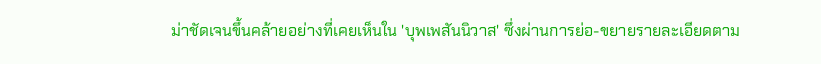ม่าชัดเจนขึ้นคล้ายอย่างที่เคยเห็นใน 'บุพเพสันนิวาส' ซึ่งผ่านการย่อ-ขยายรายละเอียดตาม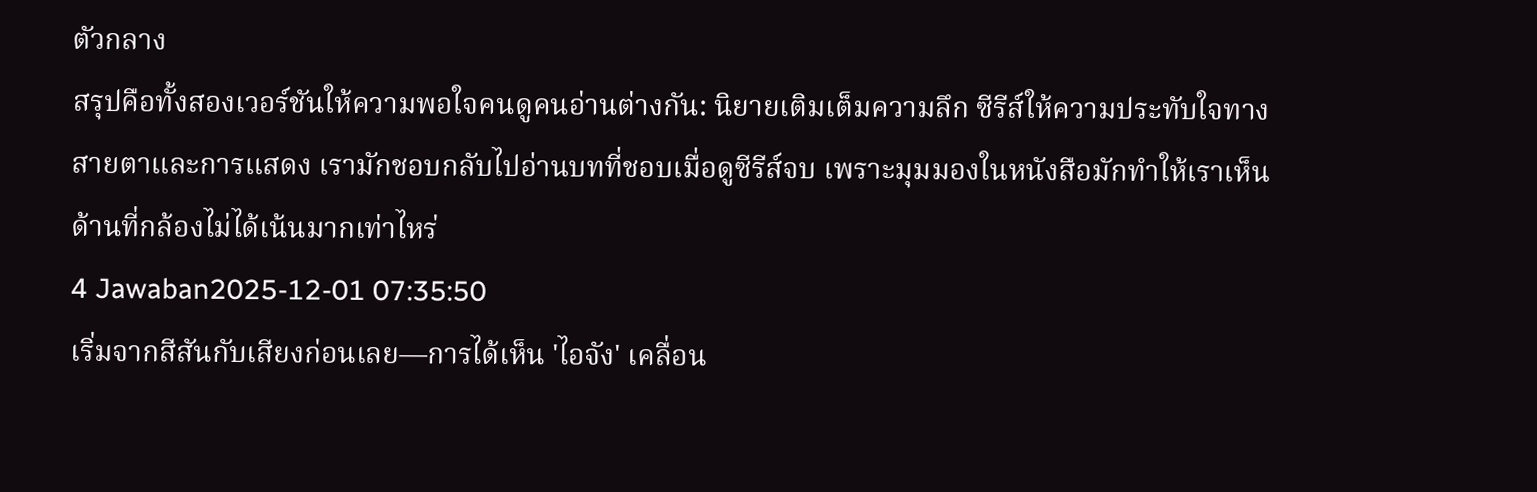ตัวกลาง
สรุปคือทั้งสองเวอร์ชันให้ความพอใจคนดูคนอ่านต่างกัน: นิยายเติมเต็มความลึก ซีรีส์ให้ความประทับใจทางสายตาและการแสดง เรามักชอบกลับไปอ่านบทที่ชอบเมื่อดูซีรีส์จบ เพราะมุมมองในหนังสือมักทำให้เราเห็นด้านที่กล้องไม่ได้เน้นมากเท่าไหร่
4 Jawaban2025-12-01 07:35:50
เริ่มจากสีสันกับเสียงก่อนเลย—การได้เห็น 'ไอจัง' เคลื่อน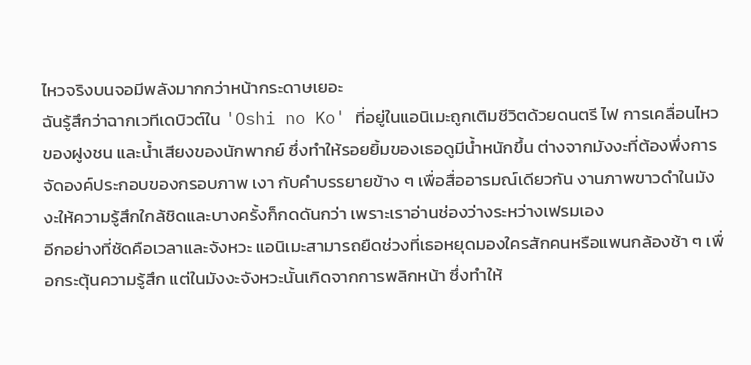ไหวจริงบนจอมีพลังมากกว่าหน้ากระดาษเยอะ
ฉันรู้สึกว่าฉากเวทีเดบิวต์ใน 'Oshi no Ko' ที่อยู่ในแอนิเมะถูกเติมชีวิตด้วยดนตรี ไฟ การเคลื่อนไหวของฝูงชน และน้ำเสียงของนักพากย์ ซึ่งทำให้รอยยิ้มของเธอดูมีน้ำหนักขึ้น ต่างจากมังงะที่ต้องพึ่งการจัดองค์ประกอบของกรอบภาพ เงา กับคำบรรยายข้าง ๆ เพื่อสื่ออารมณ์เดียวกัน งานภาพขาวดำในมังงะให้ความรู้สึกใกล้ชิดและบางครั้งก็กดดันกว่า เพราะเราอ่านช่องว่างระหว่างเฟรมเอง
อีกอย่างที่ชัดคือเวลาและจังหวะ แอนิเมะสามารถยืดช่วงที่เธอหยุดมองใครสักคนหรือแพนกล้องช้า ๆ เพื่อกระตุ้นความรู้สึก แต่ในมังงะจังหวะนั้นเกิดจากการพลิกหน้า ซึ่งทำให้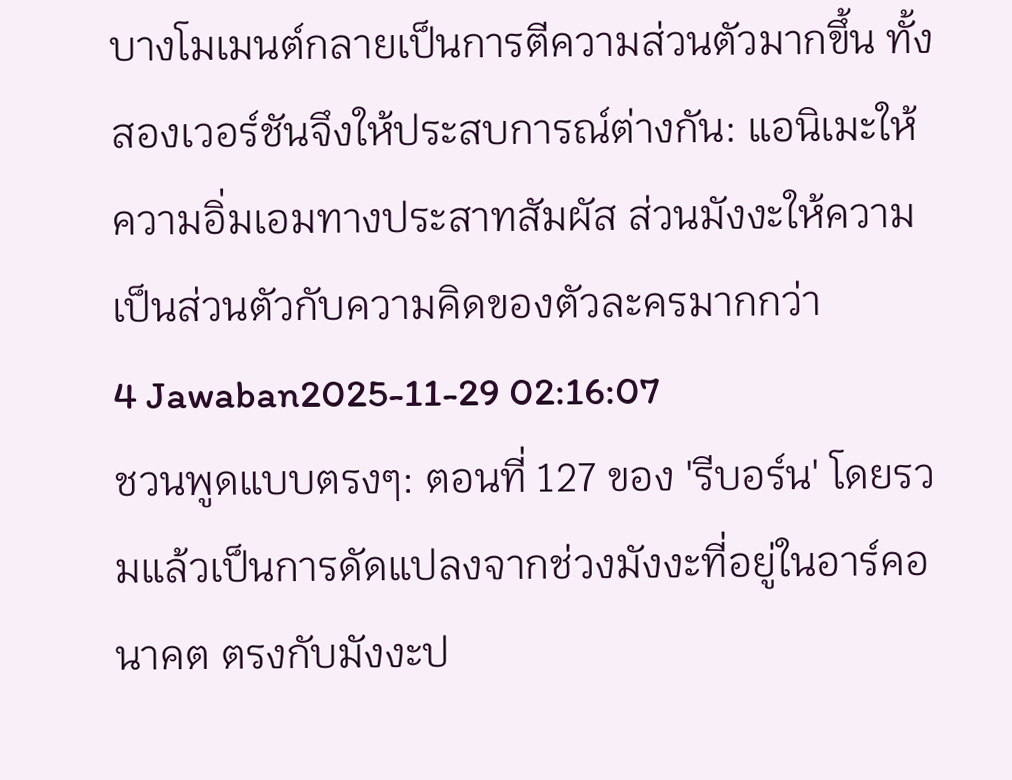บางโมเมนต์กลายเป็นการตีความส่วนตัวมากขึ้น ทั้งสองเวอร์ชันจึงให้ประสบการณ์ต่างกัน: แอนิเมะให้ความอิ่มเอมทางประสาทสัมผัส ส่วนมังงะให้ความเป็นส่วนตัวกับความคิดของตัวละครมากกว่า
4 Jawaban2025-11-29 02:16:07
ชวนพูดแบบตรงๆ: ตอนที่ 127 ของ 'รีบอร์น' โดยรวมแล้วเป็นการดัดแปลงจากช่วงมังงะที่อยู่ในอาร์คอนาคต ตรงกับมังงะป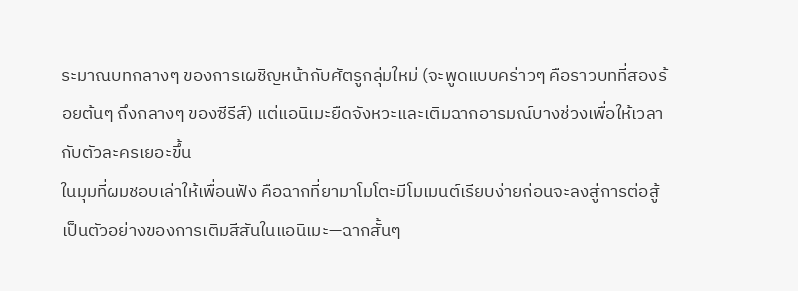ระมาณบทกลางๆ ของการเผชิญหน้ากับศัตรูกลุ่มใหม่ (จะพูดแบบคร่าวๆ คือราวบทที่สองร้อยต้นๆ ถึงกลางๆ ของซีรีส์) แต่แอนิเมะยืดจังหวะและเติมฉากอารมณ์บางช่วงเพื่อให้เวลากับตัวละครเยอะขึ้น
ในมุมที่ผมชอบเล่าให้เพื่อนฟัง คือฉากที่ยามาโมโตะมีโมเมนต์เรียบง่ายก่อนจะลงสู่การต่อสู้เป็นตัวอย่างของการเติมสีสันในแอนิเมะ—ฉากสั้นๆ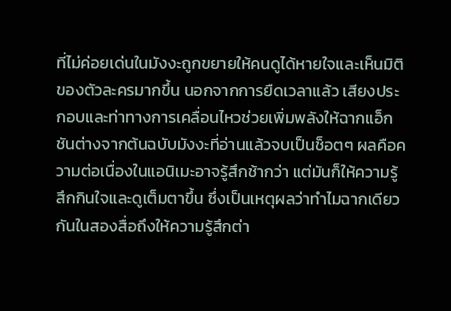ที่ไม่ค่อยเด่นในมังงะถูกขยายให้คนดูได้หายใจและเห็นมิติของตัวละครมากขึ้น นอกจากการยืดเวลาแล้ว เสียงประกอบและท่าทางการเคลื่อนไหวช่วยเพิ่มพลังให้ฉากแอ็กชันต่างจากต้นฉบับมังงะที่อ่านแล้วจบเป็นช็อตๆ ผลคือความต่อเนื่องในแอนิเมะอาจรู้สึกช้ากว่า แต่มันก็ให้ความรู้สึกกินใจและดูเต็มตาขึ้น ซึ่งเป็นเหตุผลว่าทำไมฉากเดียวกันในสองสื่อถึงให้ความรู้สึกต่า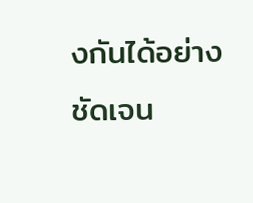งกันได้อย่างชัดเจน